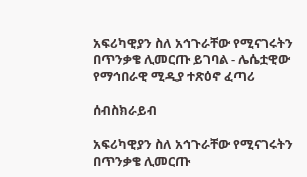አፍሪካዊያን ስለ አኅጉራቸው የሚናገሩትን በጥንቃቄ ሊመርጡ ይገባል - ሌሴቷዊው የማኅበራዊ ሚዲያ ተጽዕኖ ፈጣሪ

ሰብስክራይብ

አፍሪካዊያን ስለ አኅጉራቸው የሚናገሩትን በጥንቃቄ ሊመርጡ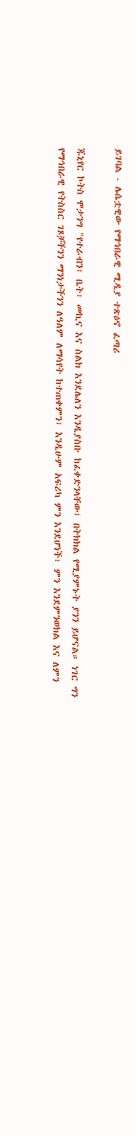ይገባል - ሌሴቷዊው የማኅበራዊ ሚዲያ ተጽዕኖ ፈጣሪ

ጁኒየር ኮትስ ሞታንግ "የተራብን፣ ቤት፣ መኪና እና ስልክ እንደሌለን እንዲያስቡ ከፈቀድንላቸው፤ በትክክል የሚያምኑት ያንን ይሆናል። ነገር ግን የማኅበራዊ የትስስር ገጾቻችንን ማንነታችንን ለዓለም ለማሳየት ከተጠቀምን፣ እንዲሁም አፍሪካ ምን እንደሆነች፣ ምን እንደምንወክል እና ለምን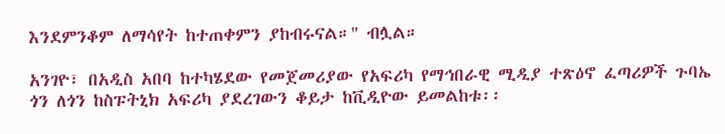እንደምንቆም ለማሳየት ከተጠቀምን ያከብሩናል።" ብሏል።

አንገዮ፣ በአዲስ አበባ ከተካሄደው የመጀመሪያው የአፍሪካ የማኅበራዊ ሚዲያ ተጽዕኖ ፈጣሪዎች ጉባኤ ጎን ለጎን ከስፑትኒክ አፍሪካ ያደረገውን ቆይታ ከቪዲዮው ይመልከቱ፡፡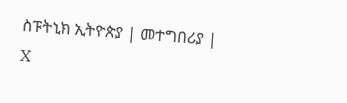ስፑትኒክ ኢትዮጵያ | መተግበሪያ | X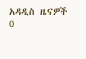አዳዲስ ዜናዎች
0